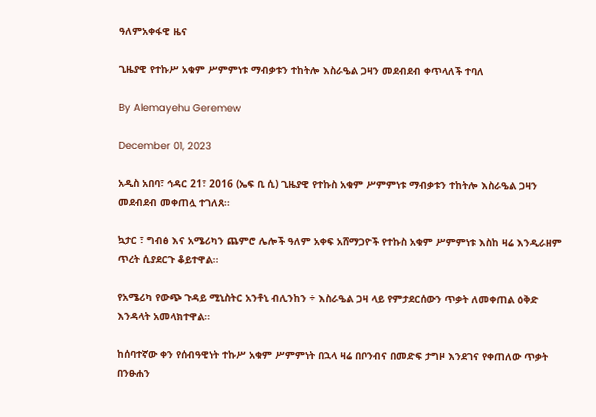ዓለምአቀፋዊ ዜና

ጊዜያዊ የተኩሥ አቁም ሥምምነቱ ማብቃቱን ተከትሎ እስራዔል ጋዛን መደብደብ ቀጥላለች ተባለ

By Alemayehu Geremew

December 01, 2023

አዲስ አበባ፣ ኅዳር 21፣ 2016 (ኤፍ ቢ ሲ) ጊዜያዊ የተኩስ አቁም ሥምምነቱ ማብቃቱን ተከትሎ እስራዔል ጋዛን መደብደብ መቀጠሏ ተገለጸ፡፡

ኳታር ፣ ግብፅ እና አሜሪካን ጨምሮ ሌሎች ዓለም አቀፍ አሸማጋዮች የተኩስ አቁም ሥምምነቱ እስከ ዛሬ እንዲራዘም ጥረት ሲያደርጉ ቆይተዋል፡፡

የአሜሪካ የውጭ ጉዳይ ሚኒስትር አንቶኒ ብሊንከን ÷ እስራዔል ጋዛ ላይ የምታደርሰውን ጥቃት ለመቀጠል ዕቅድ እንዳላት አመላክተዋል፡፡

ከሰባተኛው ቀን የሰብዓዊነት ተኩሥ አቁም ሥምምነት በኋላ ዛሬ በቦንብና በመድፍ ታግዞ እንደገና የቀጠለው ጥቃት በንፁሐን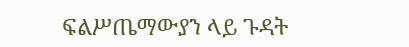ፍልሥጤማውያን ላይ ጉዳት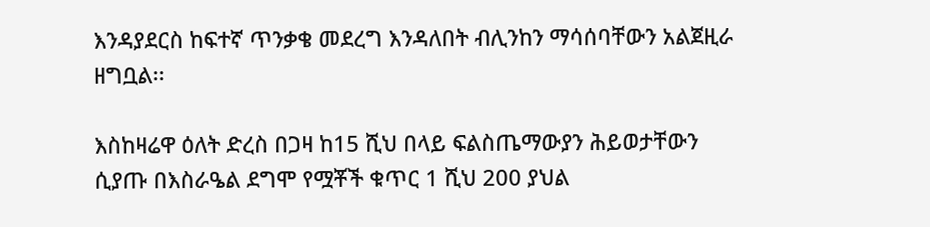እንዳያደርስ ከፍተኛ ጥንቃቄ መደረግ እንዳለበት ብሊንከን ማሳሰባቸውን አልጀዚራ ዘግቧል፡፡

እስከዛሬዋ ዕለት ድረስ በጋዛ ከ15 ሺህ በላይ ፍልስጤማውያን ሕይወታቸውን ሲያጡ በእስራዔል ደግሞ የሟቾች ቁጥር 1 ሺህ 200 ያህል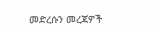መድረሱን መረጃዎች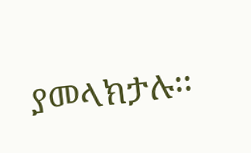ያመላክታሉ፡፡